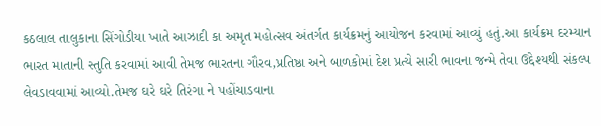કઠલાલ તાલુકાના સિંગોડીયા ખાતે આઝાદી કા અમૃત મહોત્સવ અંતર્ગત કાર્યક્રમનું આયોજન કરવામાં આવ્યું હતું.આ કાર્યક્રમ દરમ્યાન ભારત માતાની સ્તુતિ કરવામાં આવી તેમજ ભારતના ગૌરવ,પ્રતિષ્ઠા અને બાળકોમાં દેશ પ્રત્યે સારી ભાવના જન્મે તેવા ઉદ્દેશ્યથી સંકલ્પ લેવડાવવામાં આવ્યો.તેમજ ઘરે ઘરે તિરંગા ને પહોંચાડવાના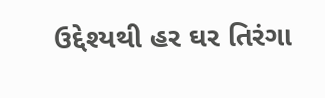ઉદ્દેશ્યથી હર ઘર તિરંગા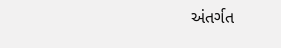અંતર્ગત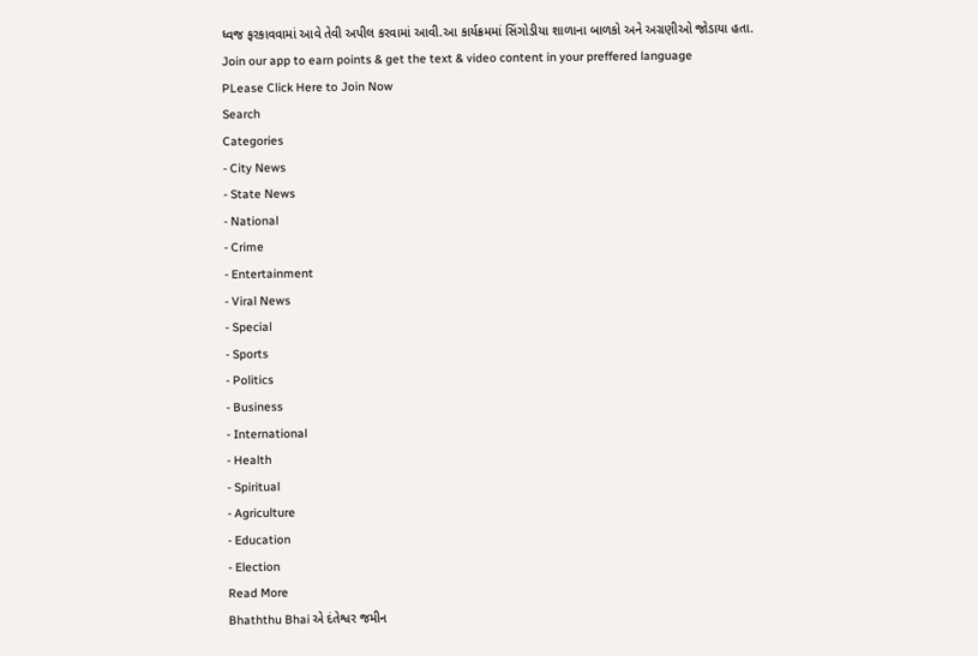ધ્વજ ફરકાવવામાં આવે તેવી અપીલ કરવામાં આવી.આ કાર્યક્રમમાં સિંગોડીયા શાળાના બાળકો અને અગ્રણીઓ જોડાયા હતા.
Join our app to earn points & get the text & video content in your preffered language
PLease Click Here to Join Now
Search
Categories
- City News
- State News
- National
- Crime
- Entertainment
- Viral News
- Special
- Sports
- Politics
- Business
- International
- Health
- Spiritual
- Agriculture
- Education
- Election
Read More
Bhaththu Bhai એ દંતેશ્વર જમીન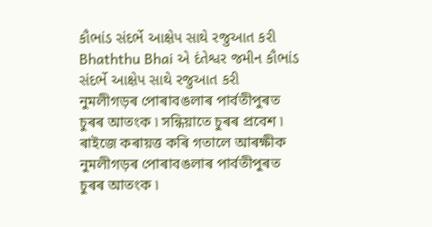કૌભાંડ સંદર્ભે આક્ષેપ સાથે રજુઆત કરી
Bhaththu Bhai એ દંતેશ્વર જમીન કૌભાંડ સંદર્ભે આક્ષેપ સાથે રજુઆત કરી
নুমলীগড়ৰ পোৰাবঙলাৰ পাৰ্বতীপুৰত চুৰৰ আতংক ৷ সন্ধিয়াতে চুৰৰ প্ৰবেশ ৷ ৰাইজে কৰায়ত্ত কৰি গতালে আৰক্ষীক
নুমলীগড়ৰ পোৰাবঙলাৰ পাৰ্বতীপুৰত চুৰৰ আতংক ৷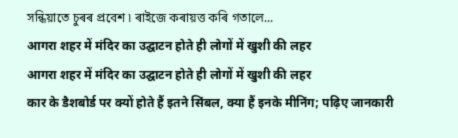সন্ধিয়াতে চুৰৰ প্ৰবেশ ৷ ৰাইজে কৰায়ত্ত কৰি গতালে...
आगरा शहर में मंदिर का उद्घाटन होते ही लोगों में खुशी की लहर
आगरा शहर में मंदिर का उद्घाटन होते ही लोगों में खुशी की लहर
कार के डैशबोर्ड पर क्यों होते हैं इतने सिंबल, क्या हैं इनके मीनिंग; पढ़िए जानकारी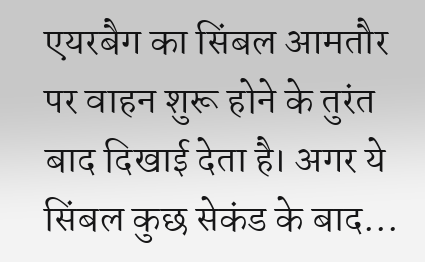एयरबैग का सिंबल आमतौर पर वाहन शुरू होने के तुरंत बाद दिखाई देता है। अगर ये सिंबल कुछ सेकंड के बाद...